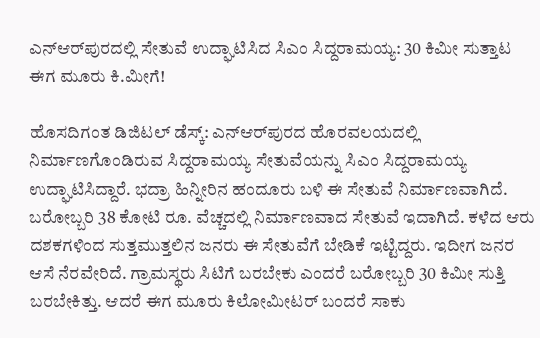ಎನ್‌ಆರ್‌ಪುರದಲ್ಲಿ ಸೇತುವೆ ಉದ್ಘಾಟಿಸಿದ ಸಿಎಂ ಸಿದ್ದರಾಮಯ್ಯ: 30 ಕಿಮೀ ಸುತ್ತಾಟ ಈಗ ಮೂರು ಕಿ.ಮೀಗೆ!

ಹೊಸದಿಗಂತ ಡಿಜಿಟಲ್‌ ಡೆಸ್ಕ್‌: ಎನ್‌ಆರ್‌ಪುರದ ಹೊರವಲಯದಲ್ಲಿ ನಿರ್ಮಾಣಗೊಂಡಿರುವ ಸಿದ್ದರಾಮಯ್ಯ ಸೇತುವೆಯನ್ನು ಸಿಎಂ ಸಿದ್ದರಾಮಯ್ಯ ಉದ್ಘಾಟಿಸಿದ್ದಾರೆ. ಭದ್ರಾ ಹಿನ್ನೀರಿನ ಹಂದೂರು ಬಳಿ ಈ ಸೇತುವೆ ನಿರ್ಮಾಣವಾಗಿದೆ. ಬರೋಬ್ಬರಿ 38 ಕೋಟಿ ರೂ. ವೆಚ್ಚದಲ್ಲಿ ನಿರ್ಮಾಣವಾದ ಸೇತುವೆ ಇದಾಗಿದೆ. ಕಳೆದ ಆರು ದಶಕಗಳಿಂದ ಸುತ್ತಮುತ್ತಲಿನ ಜನರು ಈ ಸೇತುವೆಗೆ ಬೇಡಿಕೆ ಇಟ್ಟಿದ್ದರು. ಇದೀಗ ಜನರ ಆಸೆ ನೆರವೇರಿದೆ. ಗ್ರಾಮಸ್ಥರು ಸಿಟಿಗೆ ಬರಬೇಕು ಎಂದರೆ ಬರೋಬ್ಬರಿ 30 ಕಿಮೀ ಸುತ್ತಿ ಬರಬೇಕಿತ್ತು. ಆದರೆ ಈಗ ಮೂರು ಕಿಲೋಮೀಟರ್‌ ಬಂದರೆ ಸಾಕು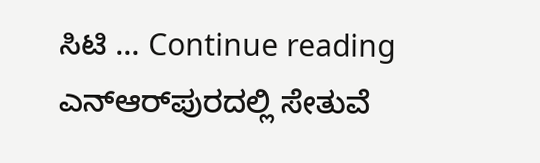ಸಿಟಿ … Continue reading ಎನ್‌ಆರ್‌ಪುರದಲ್ಲಿ ಸೇತುವೆ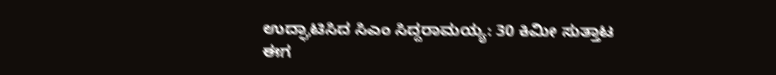ಉದ್ಘಾಟಿಸಿದ ಸಿಎಂ ಸಿದ್ದರಾಮಯ್ಯ: 30 ಕಿಮೀ ಸುತ್ತಾಟ ಈಗ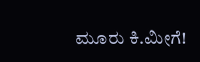ಮೂರು ಕಿ.ಮೀಗೆ!